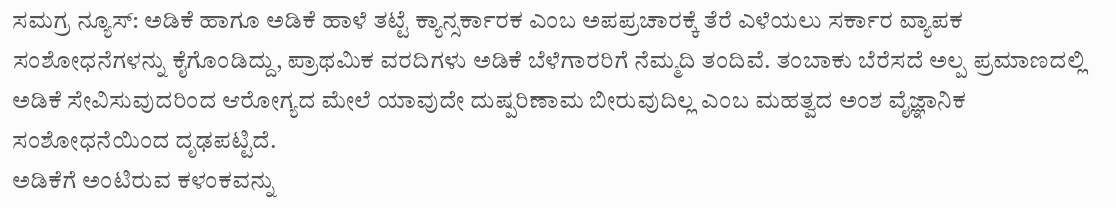ಸಮಗ್ರ ನ್ಯೂಸ್: ಅಡಿಕೆ ಹಾಗೂ ಅಡಿಕೆ ಹಾಳೆ ತಟ್ಟೆ ಕ್ಯಾನ್ಸರ್ಕಾರಕ ಎಂಬ ಅಪಪ್ರಚಾರಕ್ಕೆ ತೆರೆ ಎಳೆಯಲು ಸರ್ಕಾರ ವ್ಯಾಪಕ ಸಂಶೋಧನೆಗಳನ್ನು ಕೈಗೊಂಡಿದ್ದು, ಪ್ರಾಥಮಿಕ ವರದಿಗಳು ಅಡಿಕೆ ಬೆಳೆಗಾರರಿಗೆ ನೆಮ್ಮದಿ ತಂದಿವೆ. ತಂಬಾಕು ಬೆರೆಸದೆ ಅಲ್ಪ ಪ್ರಮಾಣದಲ್ಲಿ ಅಡಿಕೆ ಸೇವಿಸುವುದರಿಂದ ಆರೋಗ್ಯದ ಮೇಲೆ ಯಾವುದೇ ದುಷ್ಪರಿಣಾಮ ಬೀರುವುದಿಲ್ಲ ಎಂಬ ಮಹತ್ವದ ಅಂಶ ವೈಜ್ಞಾನಿಕ ಸಂಶೋಧನೆಯಿಂದ ದೃಢಪಟ್ಟಿದೆ.
ಅಡಿಕೆಗೆ ಅಂಟಿರುವ ಕಳಂಕವನ್ನು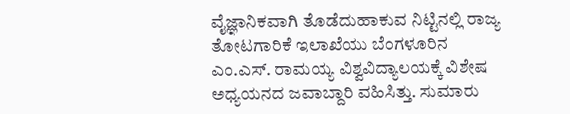ವೈಜ್ಞಾನಿಕವಾಗಿ ತೊಡೆದುಹಾಕುವ ನಿಟ್ಟಿನಲ್ಲಿ ರಾಜ್ಯ ತೋಟಗಾರಿಕೆ ಇಲಾಖೆಯು ಬೆಂಗಳೂರಿನ ಎಂ.ಎಸ್. ರಾಮಯ್ಯ ವಿಶ್ವವಿದ್ಯಾಲಯಕ್ಕೆ ವಿಶೇಷ ಅಧ್ಯಯನದ ಜವಾಬ್ದಾರಿ ವಹಿಸಿತ್ತು. ಸುಮಾರು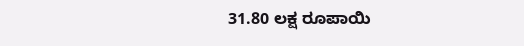31.80 ಲಕ್ಷ ರೂಪಾಯಿ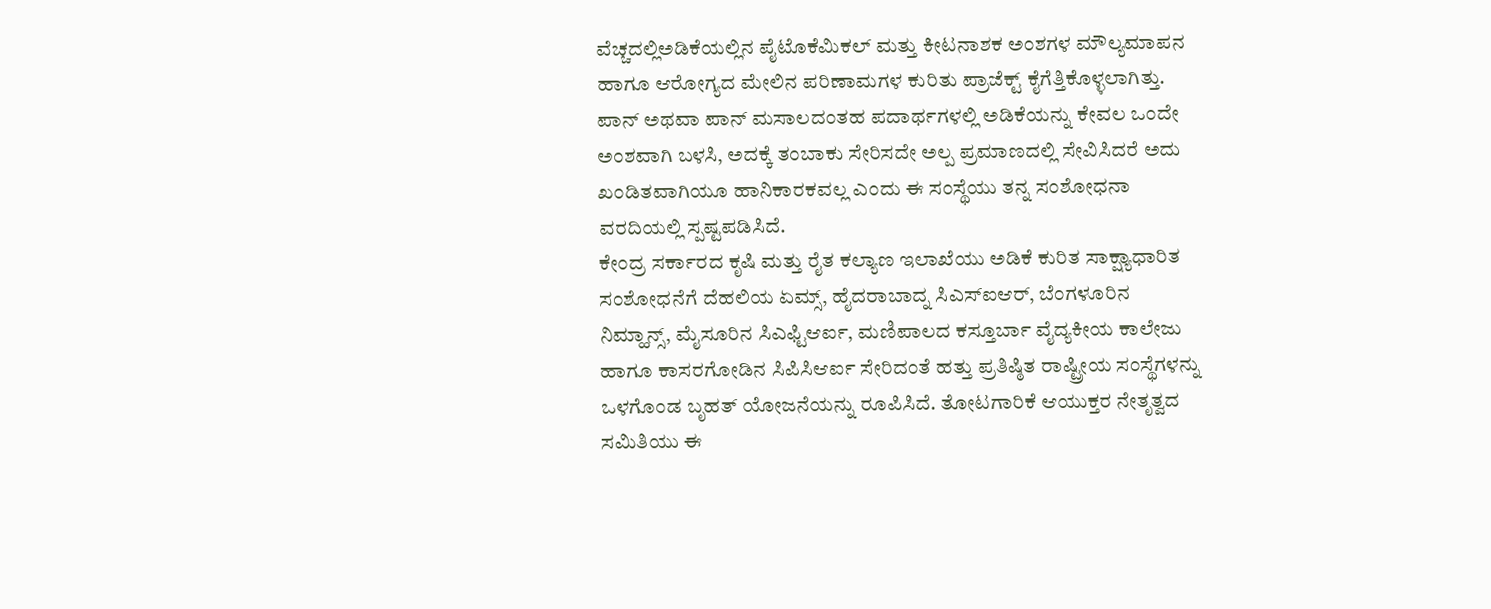ವೆಚ್ಚದಲ್ಲಿಅಡಿಕೆಯಲ್ಲಿನ ಪೈಟೊಕೆಮಿಕಲ್ ಮತ್ತು ಕೀಟನಾಶಕ ಅಂಶಗಳ ಮೌಲ್ಯಮಾಪನ ಹಾಗೂ ಆರೋಗ್ಯದ ಮೇಲಿನ ಪರಿಣಾಮಗಳ ಕುರಿತು ಪ್ರಾಜೆಕ್ಟ್ ಕೈಗೆತ್ತಿಕೊಳ್ಳಲಾಗಿತ್ತು. ಪಾನ್ ಅಥವಾ ಪಾನ್ ಮಸಾಲದಂತಹ ಪದಾರ್ಥಗಳಲ್ಲಿ ಅಡಿಕೆಯನ್ನು ಕೇವಲ ಒಂದೇ ಅಂಶವಾಗಿ ಬಳಸಿ, ಅದಕ್ಕೆ ತಂಬಾಕು ಸೇರಿಸದೇ ಅಲ್ಪ ಪ್ರಮಾಣದಲ್ಲಿ ಸೇವಿಸಿದರೆ ಅದು ಖಂಡಿತವಾಗಿಯೂ ಹಾನಿಕಾರಕವಲ್ಲ ಎಂದು ಈ ಸಂಸ್ಥೆಯು ತನ್ನ ಸಂಶೋಧನಾ ವರದಿಯಲ್ಲಿ ಸ್ಪಷ್ಟಪಡಿಸಿದೆ.
ಕೇಂದ್ರ ಸರ್ಕಾರದ ಕೃಷಿ ಮತ್ತು ರೈತ ಕಲ್ಯಾಣ ಇಲಾಖೆಯು ಅಡಿಕೆ ಕುರಿತ ಸಾಕ್ಷ್ಯಾಧಾರಿತ ಸಂಶೋಧನೆಗೆ ದೆಹಲಿಯ ಏಮ್ಸ್, ಹೈದರಾಬಾದ್ನ ಸಿಎಸ್ಐಆರ್, ಬೆಂಗಳೂರಿನ ನಿಮ್ಹಾನ್ಸ್, ಮೈಸೂರಿನ ಸಿಎಫ್ಟಿಆರ್ಐ, ಮಣಿಪಾಲದ ಕಸ್ತೂರ್ಬಾ ವೈದ್ಯಕೀಯ ಕಾಲೇಜು ಹಾಗೂ ಕಾಸರಗೋಡಿನ ಸಿಪಿಸಿಆರ್ಐ ಸೇರಿದಂತೆ ಹತ್ತು ಪ್ರತಿಷ್ಠಿತ ರಾಷ್ಟ್ರೀಯ ಸಂಸ್ಥೆಗಳನ್ನು ಒಳಗೊಂಡ ಬೃಹತ್ ಯೋಜನೆಯನ್ನು ರೂಪಿಸಿದೆ. ತೋಟಗಾರಿಕೆ ಆಯುಕ್ತರ ನೇತೃತ್ವದ ಸಮಿತಿಯು ಈ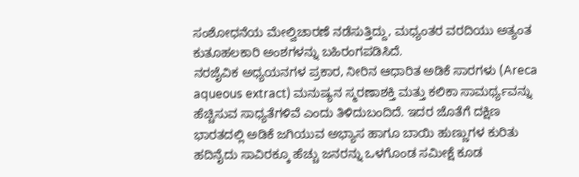ಸಂಶೋಧನೆಯ ಮೇಲ್ವಿಚಾರಣೆ ನಡೆಸುತ್ತಿದ್ದು, ಮಧ್ಯಂತರ ವರದಿಯು ಅತ್ಯಂತ ಕುತೂಹಲಕಾರಿ ಅಂಶಗಳನ್ನು ಬಹಿರಂಗಪಡಿಸಿದೆ.
ನರಜೈವಿಕ ಅಧ್ಯಯನಗಳ ಪ್ರಕಾರ, ನೀರಿನ ಆಧಾರಿತ ಅಡಿಕೆ ಸಾರಗಳು (Areca aqueous extract) ಮನುಷ್ಯನ ಸ್ಮರಣಾಶಕ್ತಿ ಮತ್ತು ಕಲಿಕಾ ಸಾಮರ್ಥ್ಯವನ್ನು ಹೆಚ್ಚಿಸುವ ಸಾಧ್ಯತೆಗಳಿವೆ ಎಂದು ತಿಳಿದುಬಂದಿದೆ. ಇದರ ಜೊತೆಗೆ ದಕ್ಷಿಣ ಭಾರತದಲ್ಲಿ ಅಡಿಕೆ ಜಗಿಯುವ ಅಭ್ಯಾಸ ಹಾಗೂ ಬಾಯಿ ಹುಣ್ಣುಗಳ ಕುರಿತು ಹದಿನೈದು ಸಾವಿರಕ್ಕೂ ಹೆಚ್ಚು ಜನರನ್ನು ಒಳಗೊಂಡ ಸಮೀಕ್ಷೆ ಕೂಡ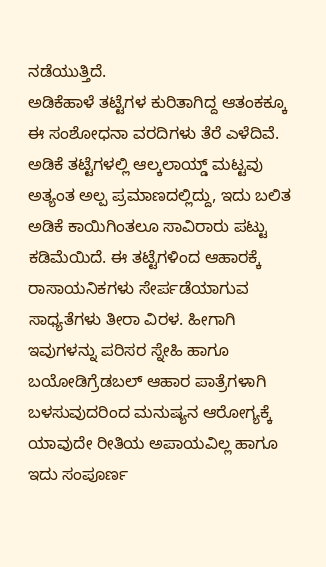ನಡೆಯುತ್ತಿದೆ.
ಅಡಿಕೆಹಾಳೆ ತಟ್ಟೆಗಳ ಕುರಿತಾಗಿದ್ದ ಆತಂಕಕ್ಕೂ ಈ ಸಂಶೋಧನಾ ವರದಿಗಳು ತೆರೆ ಎಳೆದಿವೆ. ಅಡಿಕೆ ತಟ್ಟೆಗಳಲ್ಲಿ ಆಲ್ಕಲಾಯ್ಡ್ ಮಟ್ಟವು ಅತ್ಯಂತ ಅಲ್ಪ ಪ್ರಮಾಣದಲ್ಲಿದ್ದು, ಇದು ಬಲಿತ ಅಡಿಕೆ ಕಾಯಿಗಿಂತಲೂ ಸಾವಿರಾರು ಪಟ್ಟು ಕಡಿಮೆಯಿದೆ. ಈ ತಟ್ಟೆಗಳಿಂದ ಆಹಾರಕ್ಕೆ ರಾಸಾಯನಿಕಗಳು ಸೇರ್ಪಡೆಯಾಗುವ ಸಾಧ್ಯತೆಗಳು ತೀರಾ ವಿರಳ. ಹೀಗಾಗಿ ಇವುಗಳನ್ನು ಪರಿಸರ ಸ್ನೇಹಿ ಹಾಗೂ ಬಯೋಡಿಗ್ರೆಡಬಲ್ ಆಹಾರ ಪಾತ್ರೆಗಳಾಗಿ ಬಳಸುವುದರಿಂದ ಮನುಷ್ಯನ ಆರೋಗ್ಯಕ್ಕೆ ಯಾವುದೇ ರೀತಿಯ ಅಪಾಯವಿಲ್ಲ ಹಾಗೂ ಇದು ಸಂಪೂರ್ಣ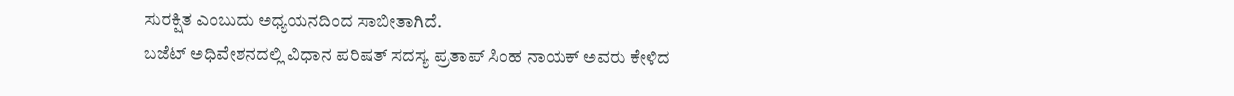ಸುರಕ್ಷಿತ ಎಂಬುದು ಅಧ್ಯಯನದಿಂದ ಸಾಬೀತಾಗಿದೆ.
ಬಜೆಟ್ ಅಧಿವೇಶನದಲ್ಲಿ ವಿಧಾನ ಪರಿಷತ್ ಸದಸ್ಯ ಪ್ರತಾಪ್ ಸಿಂಹ ನಾಯಕ್ ಅವರು ಕೇಳಿದ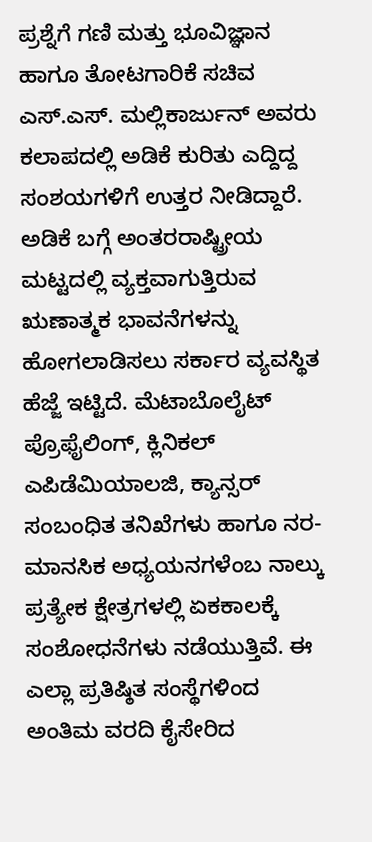ಪ್ರಶ್ನೆಗೆ ಗಣಿ ಮತ್ತು ಭೂವಿಜ್ಞಾನ ಹಾಗೂ ತೋಟಗಾರಿಕೆ ಸಚಿವ ಎಸ್.ಎಸ್. ಮಲ್ಲಿಕಾರ್ಜುನ್ ಅವರು ಕಲಾಪದಲ್ಲಿ ಅಡಿಕೆ ಕುರಿತು ಎದ್ದಿದ್ದ ಸಂಶಯಗಳಿಗೆ ಉತ್ತರ ನೀಡಿದ್ದಾರೆ.
ಅಡಿಕೆ ಬಗ್ಗೆ ಅಂತರರಾಷ್ಟ್ರೀಯ ಮಟ್ಟದಲ್ಲಿ ವ್ಯಕ್ತವಾಗುತ್ತಿರುವ ಋಣಾತ್ಮಕ ಭಾವನೆಗಳನ್ನು ಹೋಗಲಾಡಿಸಲು ಸರ್ಕಾರ ವ್ಯವಸ್ಥಿತ ಹೆಜ್ಜೆ ಇಟ್ಟಿದೆ. ಮೆಟಾಬೊಲೈಟ್ ಪ್ರೊಫೈಲಿಂಗ್, ಕ್ಲಿನಿಕಲ್ ಎಪಿಡೆಮಿಯಾಲಜಿ, ಕ್ಯಾನ್ಸರ್ ಸಂಬಂಧಿತ ತನಿಖೆಗಳು ಹಾಗೂ ನರ-ಮಾನಸಿಕ ಅಧ್ಯಯನಗಳೆಂಬ ನಾಲ್ಕು ಪ್ರತ್ಯೇಕ ಕ್ಷೇತ್ರಗಳಲ್ಲಿ ಏಕಕಾಲಕ್ಕೆ ಸಂಶೋಧನೆಗಳು ನಡೆಯುತ್ತಿವೆ. ಈ ಎಲ್ಲಾ ಪ್ರತಿಷ್ಠಿತ ಸಂಸ್ಥೆಗಳಿಂದ ಅಂತಿಮ ವರದಿ ಕೈಸೇರಿದ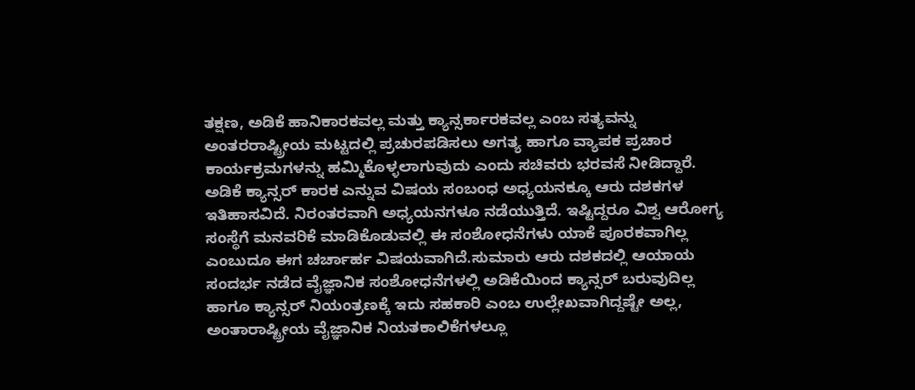ತಕ್ಷಣ, ಅಡಿಕೆ ಹಾನಿಕಾರಕವಲ್ಲ ಮತ್ತು ಕ್ಯಾನ್ಸರ್ಕಾರಕವಲ್ಲ ಎಂಬ ಸತ್ಯವನ್ನು ಅಂತರರಾಷ್ಟ್ರೀಯ ಮಟ್ಟದಲ್ಲಿ ಪ್ರಚುರಪಡಿಸಲು ಅಗತ್ಯ ಹಾಗೂ ವ್ಯಾಪಕ ಪ್ರಚಾರ ಕಾರ್ಯಕ್ರಮಗಳನ್ನು ಹಮ್ಮಿಕೊಳ್ಳಲಾಗುವುದು ಎಂದು ಸಚಿವರು ಭರವಸೆ ನೀಡಿದ್ದಾರೆ.
ಅಡಿಕೆ ಕ್ಯಾನ್ಸರ್ ಕಾರಕ ಎನ್ನುವ ವಿಷಯ ಸಂಬಂಧ ಅಧ್ಯಯನಕ್ಕೂ ಆರು ದಶಕಗಳ ಇತಿಹಾಸವಿದೆ. ನಿರಂತರವಾಗಿ ಅಧ್ಯಯನಗಳೂ ನಡೆಯುತ್ತಿದೆ. ಇಷ್ಟಿದ್ದರೂ ವಿಶ್ವ ಆರೋಗ್ಯ ಸಂಸ್ಥೆಗೆ ಮನವರಿಕೆ ಮಾಡಿಕೊಡುವಲ್ಲಿ ಈ ಸಂಶೋಧನೆಗಳು ಯಾಕೆ ಪೂರಕವಾಗಿಲ್ಲ ಎಂಬುದೂ ಈಗ ಚರ್ಚಾರ್ಹ ವಿಷಯವಾಗಿದೆ.ಸುಮಾರು ಆರು ದಶಕದಲ್ಲಿ ಆಯಾಯ ಸಂದರ್ಭ ನಡೆದ ವೈಜ್ಞಾನಿಕ ಸಂಶೋಧನೆಗಳಲ್ಲಿ ಅಡಿಕೆಯಿಂದ ಕ್ಯಾನ್ಸರ್ ಬರುವುದಿಲ್ಲ ಹಾಗೂ ಕ್ಯಾನ್ಸರ್ ನಿಯಂತ್ರಣಕ್ಕೆ ಇದು ಸಹಕಾರಿ ಎಂಬ ಉಲ್ಲೇಖವಾಗಿದ್ದಷ್ಟೇ ಅಲ್ಲ, ಅಂತಾರಾಷ್ಟ್ರೀಯ ವೈಜ್ಞಾನಿಕ ನಿಯತಕಾಲಿಕೆಗಳಲ್ಲೂ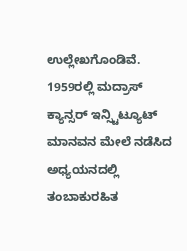ಉಲ್ಲೇಖಗೊಂಡಿವೆ.
1959ರಲ್ಲಿ ಮದ್ರಾಸ್ ಕ್ಯಾನ್ಸರ್ ಇನ್ಸ್ಟಿಟ್ಯೂಟ್ ಮಾನವನ ಮೇಲೆ ನಡೆಸಿದ ಅಧ್ಯಯನದಲ್ಲಿ ತಂಬಾಕುರಹಿತ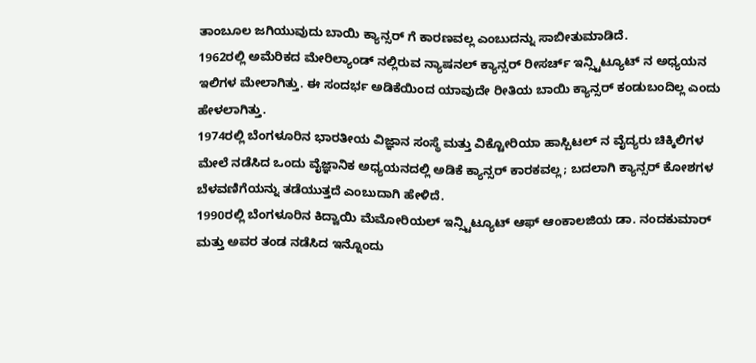ತಾಂಬೂಲ ಜಗಿಯುವುದು ಬಾಯಿ ಕ್ಯಾನ್ಸರ್ ಗೆ ಕಾರಣವಲ್ಲ ಎಂಬುದನ್ನು ಸಾಬೀತುಮಾಡಿದೆ.
1962ರಲ್ಲಿ ಅಮೆರಿಕದ ಮೇರಿಲ್ಯಾಂಡ್ ನಲ್ಲಿರುವ ನ್ಯಾಷನಲ್ ಕ್ಯಾನ್ಸರ್ ರೀಸರ್ಚ್ ಇನ್ಸ್ಟಿಟ್ಯೂಟ್ ನ ಅಧ್ಯಯನ ಇಲಿಗಳ ಮೇಲಾಗಿತ್ತು. ಈ ಸಂದರ್ಭ ಅಡಿಕೆಯಿಂದ ಯಾವುದೇ ರೀತಿಯ ಬಾಯಿ ಕ್ಯಾನ್ಸರ್ ಕಂಡುಬಂದಿಲ್ಲ ಎಂದು ಹೇಳಲಾಗಿತ್ತು.
1974ರಲ್ಲಿ ಬೆಂಗಳೂರಿನ ಭಾರತೀಯ ವಿಜ್ಞಾನ ಸಂಸ್ಥೆ ಮತ್ತು ವಿಕ್ಟೋರಿಯಾ ಹಾಸ್ಪಿಟಲ್ ನ ವೈದ್ಯರು ಚಿಕ್ಕಿಲಿಗಳ ಮೇಲೆ ನಡೆಸಿದ ಒಂದು ವೈಜ್ಞಾನಿಕ ಅಧ್ಯಯನದಲ್ಲಿ ಅಡಿಕೆ ಕ್ಯಾನ್ಸರ್ ಕಾರಕವಲ್ಲ; ಬದಲಾಗಿ ಕ್ಯಾನ್ಸರ್ ಕೋಶಗಳ ಬೆಳವಣಿಗೆಯನ್ನು ತಡೆಯುತ್ತದೆ ಎಂಬುದಾಗಿ ಹೇಳಿದೆ.
1990ರಲ್ಲಿ ಬೆಂಗಳೂರಿನ ಕಿದ್ವಾಯಿ ಮೆಮೋರಿಯಲ್ ಇನ್ಸ್ಟಿಟ್ಯೂಟ್ ಆಫ್ ಆಂಕಾಲಜಿಯ ಡಾ. ನಂದಕುಮಾರ್ ಮತ್ತು ಅವರ ತಂಡ ನಡೆಸಿದ ಇನ್ನೊಂದು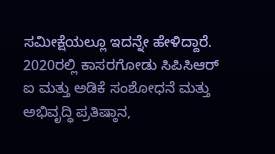ಸಮೀಕ್ಷೆಯಲ್ಲೂ ಇದನ್ನೇ ಹೇಳಿದ್ದಾರೆ.
2020ರಲ್ಲಿ ಕಾಸರಗೋಡು ಸಿಪಿಸಿಆರ್ ಐ ಮತ್ತು ಅಡಿಕೆ ಸಂಶೋಧನೆ ಮತ್ತು ಅಭಿವೃದ್ಧಿ ಪ್ರತಿಷ್ಠಾನ,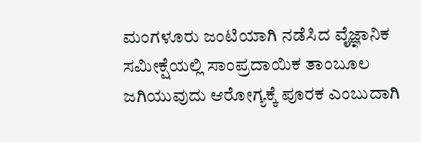ಮಂಗಳೂರು ಜಂಟಿಯಾಗಿ ನಡೆಸಿದ ವೈಜ್ಞಾನಿಕ ಸಮೀಕ್ಷೆಯಲ್ಲಿ ಸಾಂಪ್ರದಾಯಿಕ ತಾಂಬೂಲ ಜಗಿಯುವುದು ಆರೋಗ್ಯಕ್ಕೆ ಪೂರಕ ಎಂಬುದಾಗಿ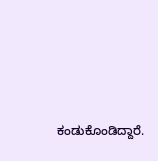ಕಂಡುಕೊಂಡಿದ್ದಾರೆ.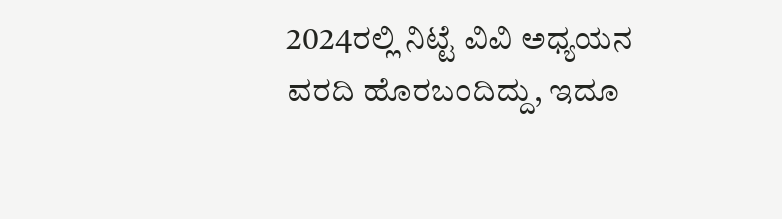2024ರಲ್ಲಿ ನಿಟ್ಟೆ ವಿವಿ ಅಧ್ಯಯನ ವರದಿ ಹೊರಬಂದಿದ್ದು, ಇದೂ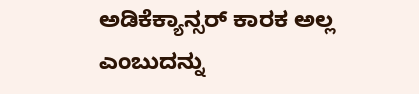ಅಡಿಕೆಕ್ಯಾನ್ಸರ್ ಕಾರಕ ಅಲ್ಲ ಎಂಬುದನ್ನು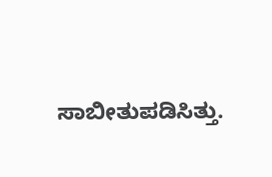ಸಾಬೀತುಪಡಿಸಿತ್ತು.